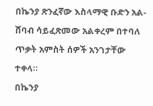በኬንያ ጽንፈኛው እስላማዊ ቡድን አል-ሸባብ ሳይፈጽመው አልቀረም በተባለ ጥቃት አምስት ሰዎች አንገታቸው ተቀላ።
በኬንያ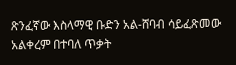ጽንፈኛው እስላማዊ ቡድን አል-ሸባብ ሳይፈጽመው አልቀረም በተባለ ጥቃት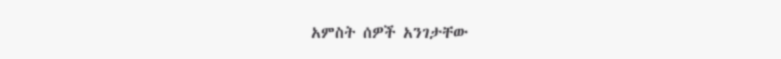አምስት ሰዎች አንገታቸው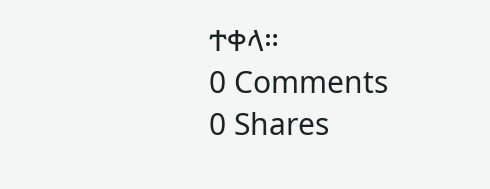ተቀላ።
0 Comments
0 Shares